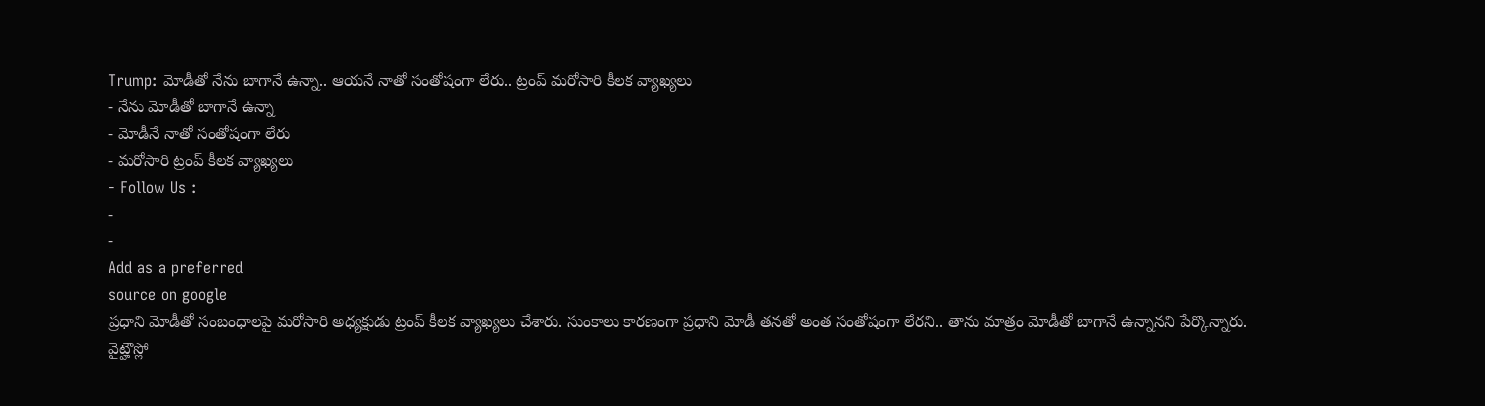Trump: మోడీతో నేను బాగానే ఉన్నా.. ఆయనే నాతో సంతోషంగా లేరు.. ట్రంప్ మరోసారి కీలక వ్యాఖ్యలు
- నేను మోడీతో బాగానే ఉన్నా
- మోడీనే నాతో సంతోషంగా లేరు
- మరోసారి ట్రంప్ కీలక వ్యాఖ్యలు
- Follow Us :
-
-
Add as a preferred
source on google
ప్రధాని మోడీతో సంబంధాలపై మరోసారి అధ్యక్షుడు ట్రంప్ కీలక వ్యాఖ్యలు చేశారు. సుంకాలు కారణంగా ప్రధాని మోడీ తనతో అంత సంతోషంగా లేరని.. తాను మాత్రం మోడీతో బాగానే ఉన్నానని పేర్కొన్నారు.
వైట్హౌస్లో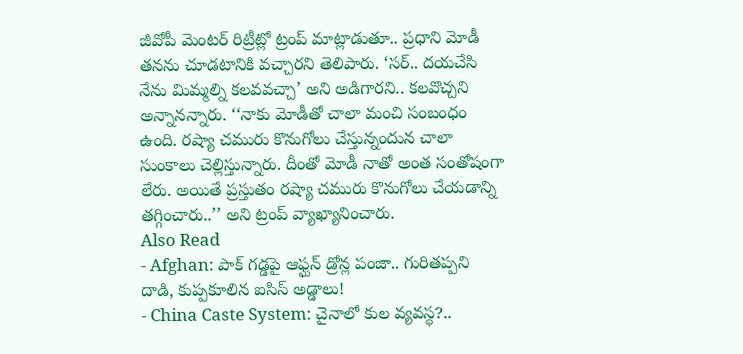జీవోపీ మెంటర్ రిట్రీట్లో ట్రంప్ మాట్లాడుతూ.. ప్రధాని మోడీ తనను చూడటానికి వచ్చారని తెలిపారు. ‘సర్.. దయచేసి నేను మిమ్మల్ని కలవవచ్చా’ అని అడిగారని.. కలవొచ్చని అన్నానన్నారు. ‘‘నాకు మోడీతో చాలా మంచి సంబంధం ఉంది. రష్యా చమురు కొనుగోలు చేస్తున్నందున చాలా సుంకాలు చెల్లిస్తున్నారు. దీంతో మోడీ నాతో అంత సంతోషంగా లేరు. అయితే ప్రస్తుతం రష్యా చమురు కొనుగోలు చేయడాన్ని తగ్గించారు..’’ అని ట్రంప్ వ్యాఖ్యానించారు.
Also Read
- Afghan: పాక్ గడ్డపై ఆఫ్ఘన్ డ్రోన్ల పంజా.. గురితప్పని దాడి, కుప్పకూలిన ఐసిస్ అడ్డాలు!
- China Caste System: చైనాలో కుల వ్యవస్థ?..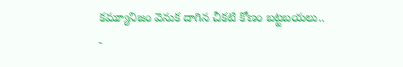కమ్యూనిజం వెనుక దాగిన చీకటి కోణం బట్టబయలు..
-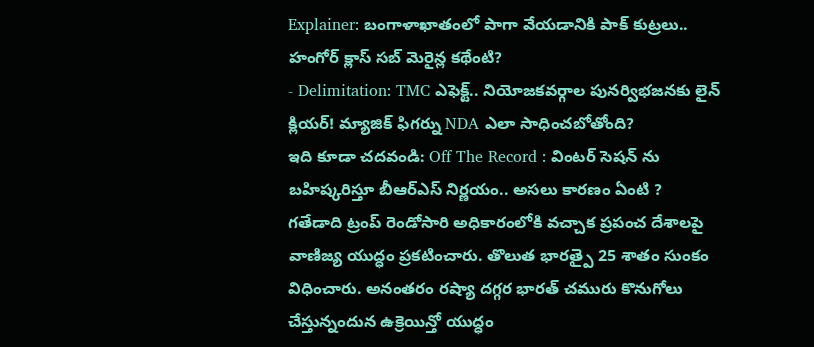Explainer: బంగాళాఖాతంలో పాగా వేయడానికి పాక్ కుట్రలు.. హంగోర్ క్లాస్ సబ్ మెరైన్ల కథేంటి?
- Delimitation: TMC ఎఫెక్ట్.. నియోజకవర్గాల పునర్విభజనకు లైన్ క్లియర్! మ్యాజిక్ ఫిగర్ను NDA ఎలా సాధించబోతోంది?
ఇది కూడా చదవండి: Off The Record : వింటర్ సెషన్ ను బహిష్కరిస్తూ బీఆర్ఎస్ నిర్ణయం.. అసలు కారణం ఏంటి ?
గతేడాది ట్రంప్ రెండోసారి అధికారంలోకి వచ్చాక ప్రపంచ దేశాలపై వాణిజ్య యుద్ధం ప్రకటించారు. తొలుత భారత్పై 25 శాతం సుంకం విధించారు. అనంతరం రష్యా దగ్గర భారత్ చమురు కొనుగోలు చేస్తున్నందున ఉక్రెయిన్తో యుద్ధం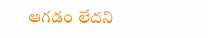ఆగడం లేదని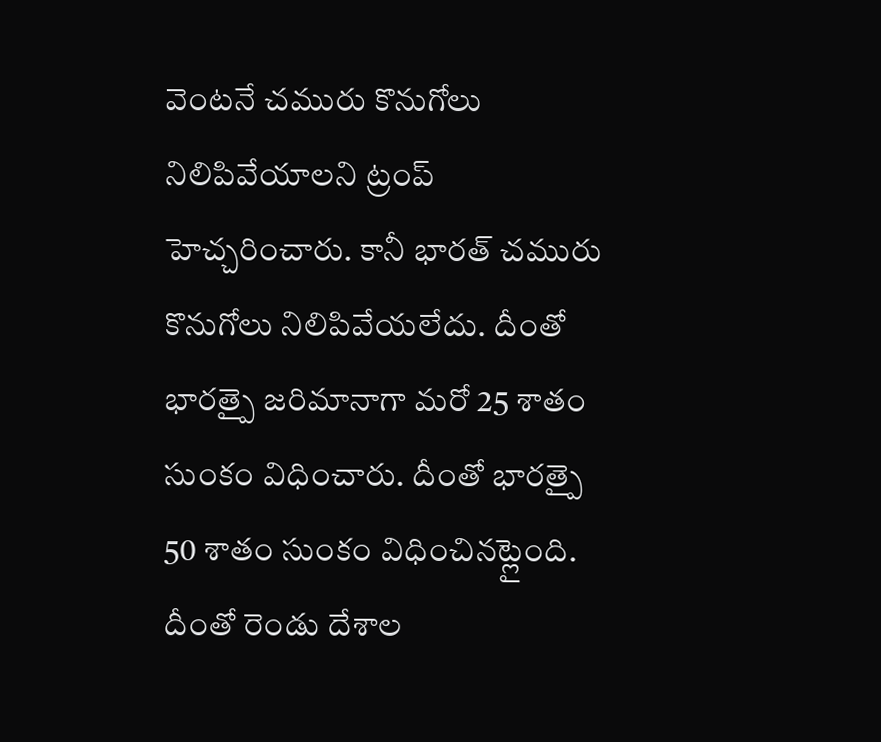వెంటనే చమురు కొనుగోలు నిలిపివేయాలని ట్రంప్ హెచ్చరించారు. కానీ భారత్ చమురు కొనుగోలు నిలిపివేయలేదు. దీంతో భారత్పై జరిమానాగా మరో 25 శాతం సుంకం విధించారు. దీంతో భారత్పై 50 శాతం సుంకం విధించినట్లైంది. దీంతో రెండు దేశాల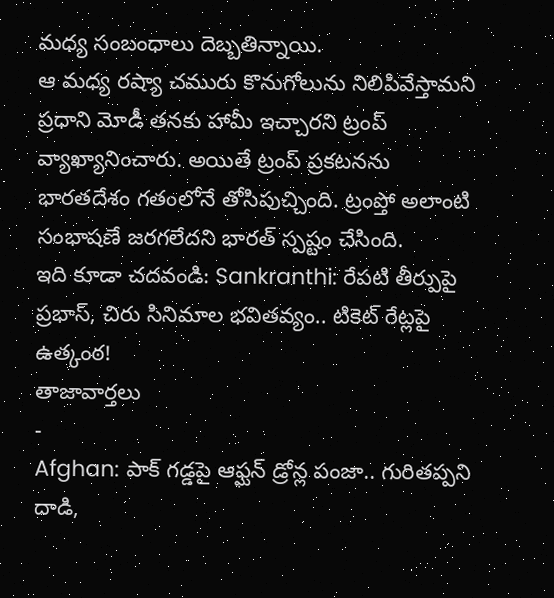మధ్య సంబంధాలు దెబ్బతిన్నాయి.
ఆ మధ్య రష్యా చమురు కొనుగోలును నిలిపివేస్తామని ప్రధాని మోడీ తనకు హామీ ఇచ్చారని ట్రంప్ వ్యాఖ్యానించారు. అయితే ట్రంప్ ప్రకటనను భారతదేశం గతంలోనే తోసిపుచ్చింది. ట్రంప్తో అలాంటి సంభాషణే జరగలేదని భారత్ స్పష్టం చేసింది.
ఇది కూడా చదవండి: Sankranthi: రేపటి తీర్పుపై ప్రభాస్, చిరు సినిమాల భవితవ్యం.. టికెట్ రేట్లపై ఉత్కంఠ!
తాజావార్తలు
-
Afghan: పాక్ గడ్డపై ఆఫ్ఘన్ డ్రోన్ల పంజా.. గురితప్పని దాడి,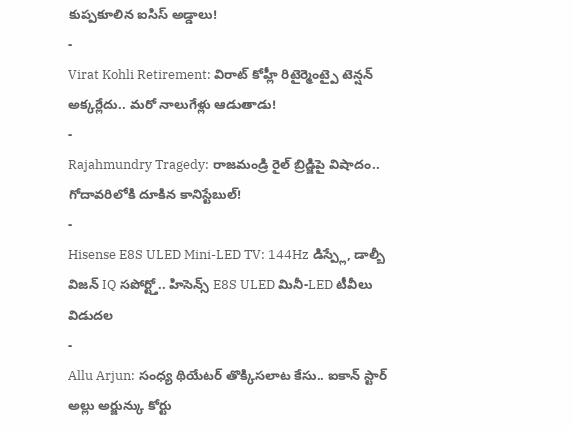కుప్పకూలిన ఐసిస్ అడ్డాలు!
-
Virat Kohli Retirement: విరాట్ కోహ్లీ రిటైర్మెంట్పై టెన్షన్ అక్కర్లేదు.. మరో నాలుగేళ్లు ఆడుతాడు!
-
Rajahmundry Tragedy: రాజమండ్రి రైల్ బ్రిడ్జిపై విషాదం.. గోదావరిలోకి దూకిన కానిస్టేబుల్!
-
Hisense E8S ULED Mini-LED TV: 144Hz డిస్ప్లే, డాల్బీ విజన్ IQ సపోర్ట్తో.. హిసెన్స్ E8S ULED మినీ-LED టీవీలు విడుదల
-
Allu Arjun: సంధ్య థియేటర్ తొక్కిసలాట కేసు.. ఐకాన్ స్టార్ అల్లు అర్జున్కు కోర్టు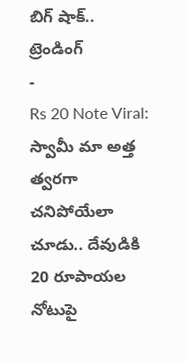బిగ్ షాక్..
ట్రెండింగ్
-
Rs 20 Note Viral: స్వామీ మా అత్త త్వరగా చనిపోయేలా చూడు.. దేవుడికి 20 రూపాయల నోటుపై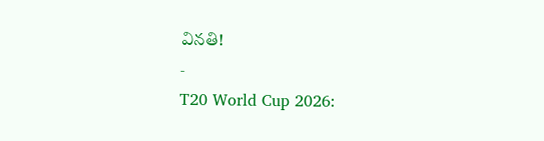వినతి!
-
T20 World Cup 2026: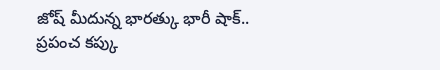జోష్ మీదున్న భారత్కు భారీ షాక్.. ప్రపంచ కప్కు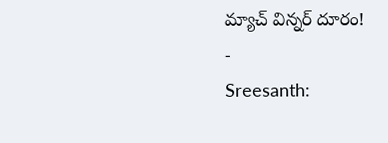మ్యాచ్ విన్నర్ దూరం!
-
Sreesanth: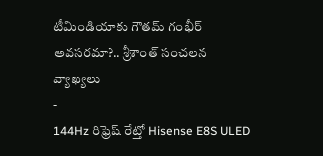టీమిండియాకు గౌతమ్ గంభీర్ అవసరమా?.. శ్రీశాంత్ సంచలన వ్యాఖ్యలు
-
144Hz రిఫ్రెష్ రేట్తో Hisense E8S ULED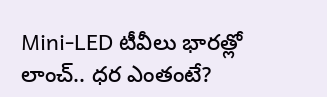Mini-LED టీవీలు భారత్లో లాంచ్.. ధర ఎంతంటే?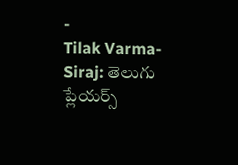-
Tilak Varma-Siraj: తెలుగు ప్లేయర్స్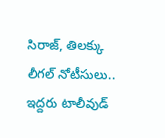సిరాజ్, తిలక్కు లీగల్ నోటీసులు.. ఇద్దరు టాలీవుడ్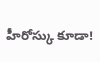హీరోస్కు కూడా!